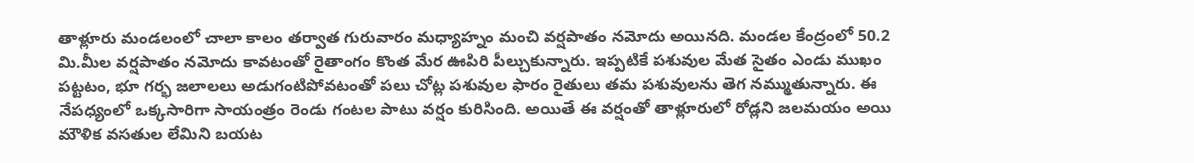తాళ్లూరు మండలంలో చాలా కాలం తర్వాత గురువారం మధ్యాహ్నం మంచి వర్షపాతం నమోదు అయినది. మండల కేంద్రంలో 50.2 మి.మీల వర్షపాతం నమోదు కావటంతో రైతాంగం కొంత మేర ఊపిరి పీల్చుకున్నారు. ఇప్పటికే పశువుల మేత సైతం ఎండు ముఖం పట్టటం, భూ గర్భ జలాలలు అడుగంటిపోవటంతో పలు చోట్ల పశువుల ఫారం రైతులు తమ పశువులను తెగ నమ్ముతున్నారు. ఈ నేపధ్యంలో ఒక్కసారిగా సాయంత్రం రెండు గంటల పాటు వర్షం కురిసింది. అయితే ఈ వర్షంతో తాళ్లూరులో రోడ్లని జలమయం అయి మౌళిక వసతుల లేమిని బయట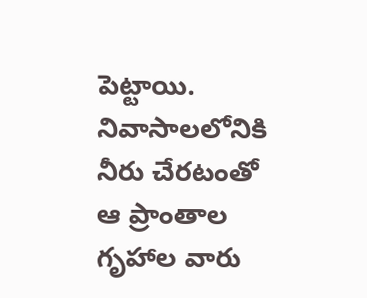పెట్టాయి. నివాసాలలోనికి నీరు చేరటంతో ఆ ప్రాంతాల గృహాల వారు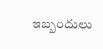ఇబ్బందులు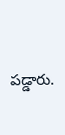పడ్డారు.